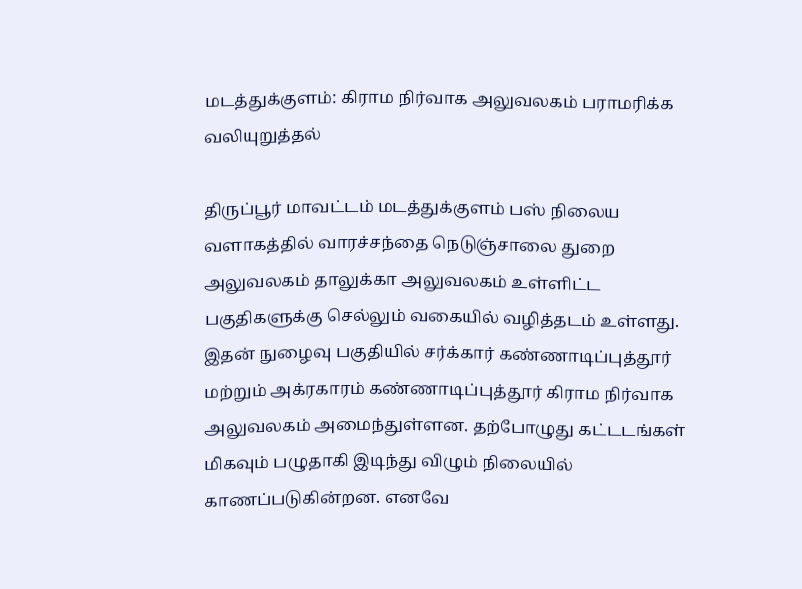மடத்துக்குளம்: கிராம நிர்வாக அலுவலகம் பராமரிக்க வலியுறுத்தல்

திருப்பூர் மாவட்டம் மடத்துக்குளம் பஸ் நிலைய வளாகத்தில் வாரச்சந்தை நெடுஞ்சாலை துறை அலுவலகம் தாலுக்கா அலுவலகம் உள்ளிட்ட பகுதிகளுக்கு செல்லும் வகையில் வழித்தடம் உள்ளது. இதன் நுழைவு பகுதியில் சர்க்கார் கண்ணாடிப்புத்தூர் மற்றும் அக்ரகாரம் கண்ணாடிப்புத்தூர் கிராம நிர்வாக அலுவலகம் அமைந்துள்ளன. தற்போழுது கட்டடங்கள் மிகவும் பழுதாகி இடிந்து விழும் நிலையில் காணப்படுகின்றன. எனவே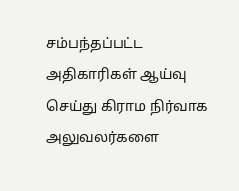சம்பந்தப்பட்ட அதிகாரிகள் ஆய்வு செய்து கிராம நிர்வாக அலுவலர்களை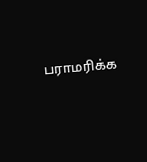பராமரிக்க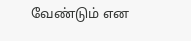வேண்டும் என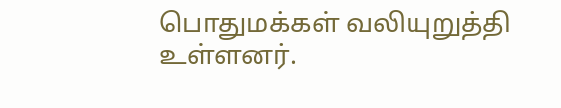பொதுமக்கள் வலியுறுத்தி உள்ளனர்.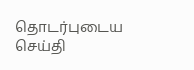தொடர்புடைய செய்தி